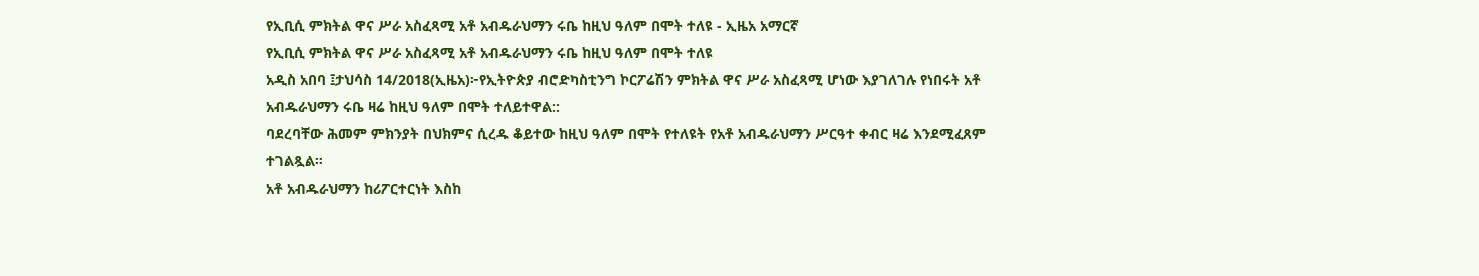የኢቢሲ ምክትል ዋና ሥራ አስፈጻሚ አቶ አብዱራህማን ሩቤ ከዚህ ዓለም በሞት ተለዩ - ኢዜአ አማርኛ
የኢቢሲ ምክትል ዋና ሥራ አስፈጻሚ አቶ አብዱራህማን ሩቤ ከዚህ ዓለም በሞት ተለዩ
አዲስ አበባ ፤ታህሳስ 14/2018(ኢዜአ)፦የኢትዮጵያ ብሮድካስቲንግ ኮርፖሬሽን ምክትል ዋና ሥራ አስፈጻሚ ሆነው እያገለገሉ የነበሩት አቶ አብዱራህማን ሩቤ ዛሬ ከዚህ ዓለም በሞት ተለይተዋል::
ባደረባቸው ሕመም ምክንያት በህክምና ሲረዱ ቆይተው ከዚህ ዓለም በሞት የተለዩት የአቶ አብዱራህማን ሥርዓተ ቀብር ዛሬ እንደሚፈጸም ተገልጿል።
አቶ አብዱራህማን ከሪፖርተርነት እስከ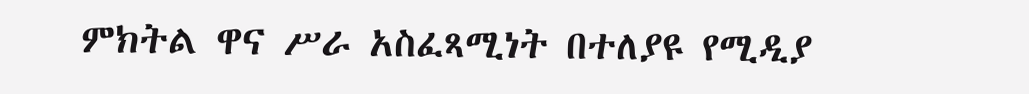ምክትል ዋና ሥራ አስፈጻሚነት በተለያዩ የሚዲያ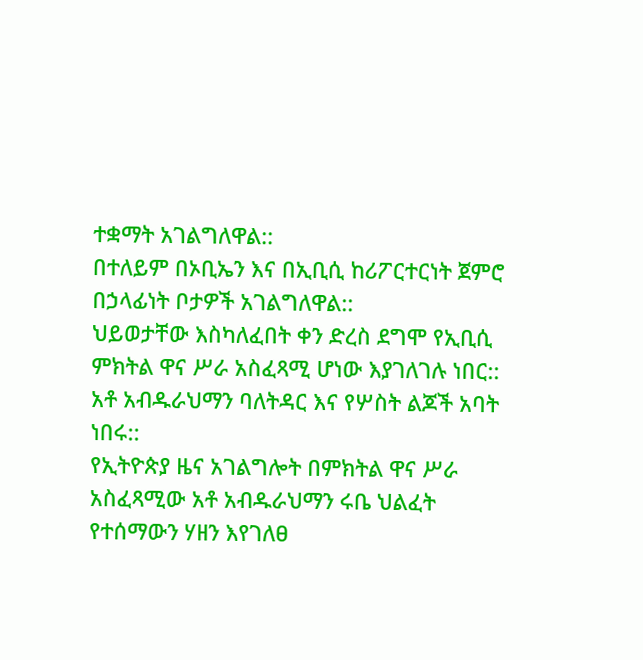ተቋማት አገልግለዋል::
በተለይም በኦቢኤን እና በኢቢሲ ከሪፖርተርነት ጀምሮ በኃላፊነት ቦታዎች አገልግለዋል::
ህይወታቸው እስካለፈበት ቀን ድረስ ደግሞ የኢቢሲ ምክትል ዋና ሥራ አስፈጻሚ ሆነው እያገለገሉ ነበር::
አቶ አብዱራህማን ባለትዳር እና የሦስት ልጆች አባት ነበሩ::
የኢትዮጵያ ዜና አገልግሎት በምክትል ዋና ሥራ አስፈጻሚው አቶ አብዱራህማን ሩቤ ህልፈት የተሰማውን ሃዘን እየገለፀ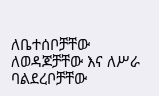ለቤተሰቦቻቸው ለወዳጆቻቸው እና ለሥራ ባልደረቦቻቸው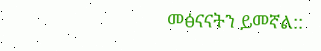መፅናናትን ይመኛል::